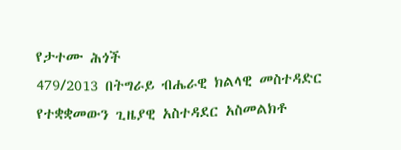የታተሙ ሕጎች
479/2013 በትግራይ ብሔራዊ ክልላዊ መስተዳድር የተቋቋመውን ጊዜያዊ አስተዳደር አስመልክቶ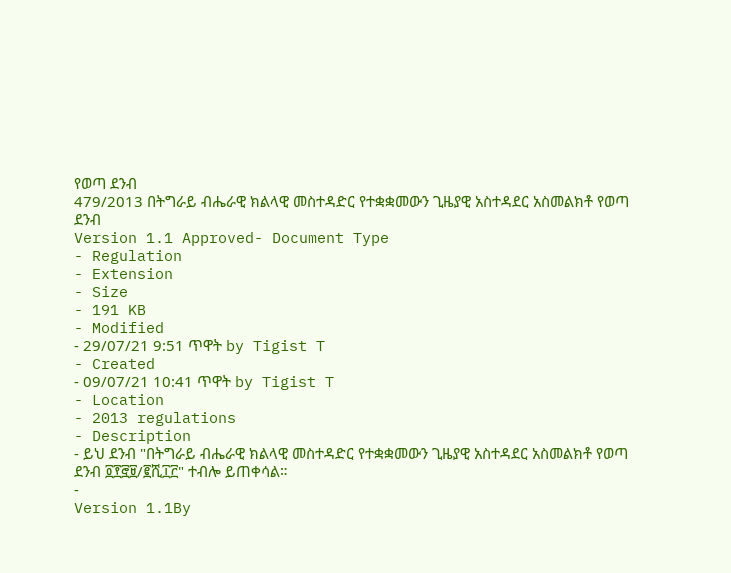የወጣ ደንብ
479/2013 በትግራይ ብሔራዊ ክልላዊ መስተዳድር የተቋቋመውን ጊዜያዊ አስተዳደር አስመልክቶ የወጣ ደንብ
Version 1.1 Approved- Document Type
- Regulation
- Extension
- Size
- 191 KB
- Modified
- 29/07/21 9:51 ጥዋት by Tigist T
- Created
- 09/07/21 10:41 ጥዋት by Tigist T
- Location
- 2013 regulations
- Description
- ይህ ደንብ "በትግራይ ብሔራዊ ክልላዊ መስተዳድር የተቋቋመውን ጊዜያዊ አስተዳደር አስመልክቶ የወጣ ደንብ ፬፻፸፱/፪ሺ፲፫" ተብሎ ይጠቀሳል።
-
Version 1.1By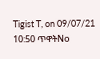Tigist T, on 09/07/21 10:50 ጥዋትNo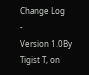Change Log
-
Version 1.0By Tigist T, on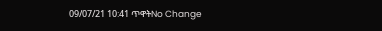09/07/21 10:41 ጥዋትNo Change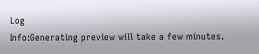Log
Info:Generating preview will take a few minutes.